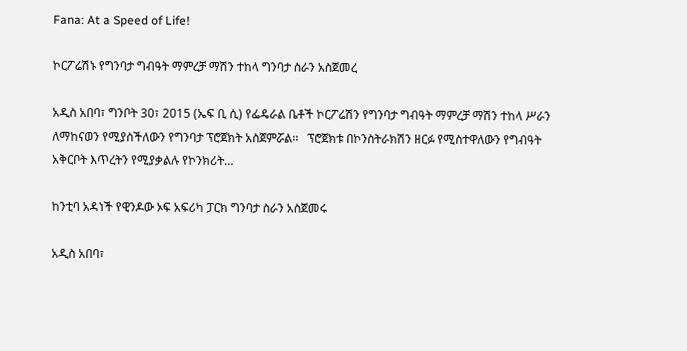Fana: At a Speed of Life!

ኮርፖሬሽኑ የግንባታ ግብዓት ማምረቻ ማሽን ተከላ ግንባታ ስራን አስጀመረ

አዲስ አበባ፣ ግንቦት 30፣ 2015 (ኤፍ ቢ ሲ) የፌዴራል ቤቶች ኮርፖሬሽን የግንባታ ግብዓት ማምረቻ ማሽን ተከላ ሥራን ለማከናወን የሚያስችለውን የግንባታ ፕሮጀክት አስጀምሯል፡፡   ፕሮጀክቱ በኮንስትራክሽን ዘርፉ የሚስተዋለውን የግብዓት አቅርቦት እጥረትን የሚያቃልሉ የኮንክሪት…

ከንቲባ አዳነች የዊንዶው ኦፍ አፍሪካ ፓርክ ግንባታ ስራን አስጀመሩ

አዲስ አበባ፣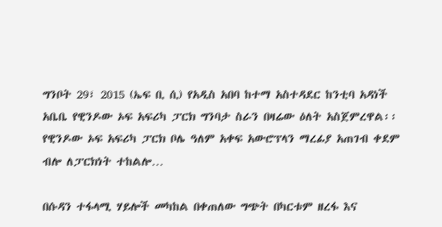ግንቦት 29፣ 2015 (ኤፍ ቢ ሲ) የአዲስ አበባ ከተማ አስተዳደር ከንቲባ አዳነች አቤቤ የዊንዶው ኦፍ አፍሪካ ፓርክ ግንባታ ስራን በዛሬው ዕለት አስጀምረዋል፡፡   የዊንዶው ኦፍ አፍሪካ ፓርክ ቦሌ ዓለም አቀፍ አውሮፕላን ማረፊያ አጠገብ ቀደም ብሎ ለፓርክነት ተከልሎ…

በሱዳን ተፋላሚ ሃይሎች መካከል በቀጠለው ግጭት በካርቱም ዘረፋ እና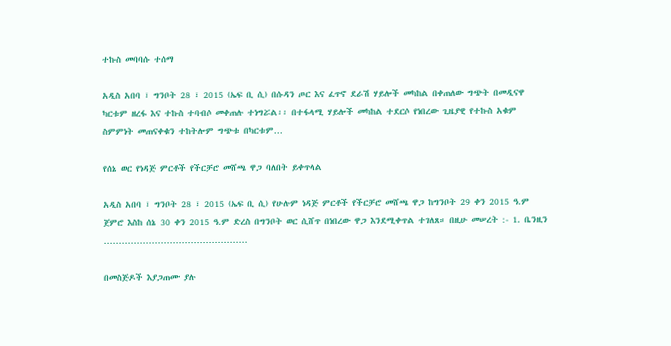ተኩስ መባባሱ ተሰማ

አዲስ አበባ ፣ ግንቦት 28 ፣ 2015 (ኤፍ ቢ ሲ) በሱዳን ጦር እና ፈጥኖ ደራሽ ሃይሎች መካከል በቀጠለው ግጭት በመዲናዋ ካርቱም ዘረፋ እና ተኩስ ተባብሶ መቀጠሉ ተነግሯል፡፡ በተፋላሚ ሃይሎች መካከል ተደርሶ የነበረው ጊዜያዊ የተኩስ አቁም ስምምነት መጠናቀቁን ተከትሎም ግጭቱ በካርቱም…

የሰኔ ወር የነዳጅ ምርቶች የችርቻሮ መሸጫ ዋጋ ባለበት ይቀጥላል

አዲስ አበባ ፣ ግንቦት 28 ፣ 2015 (ኤፍ ቢ ሲ) የሁሉም ነዳጅ ምርቶች የችርቻሮ መሸጫ ዋጋ ከግንቦት 29 ቀን 2015 ዓ.ም ጀምሮ እስከ ሰኔ 30 ቀን 2015 ዓ.ም ድረስ በግንቦት ወር ሲሸጥ በነበረው ዋጋ እንደሚቀጥል ተገለጸ። በዚሁ መሠረት :- 1. ቤንዚን …………………………………………

በመስጅዶች እያጋጠሙ ያሉ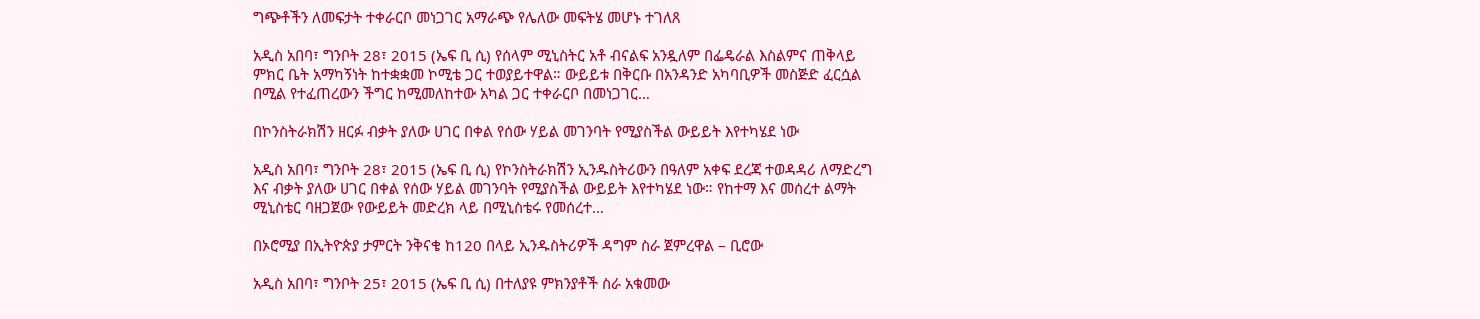ግጭቶችን ለመፍታት ተቀራርቦ መነጋገር አማራጭ የሌለው መፍትሄ መሆኑ ተገለጸ

አዲስ አበባ፣ ግንቦት 28፣ 2015 (ኤፍ ቢ ሲ) የሰላም ሚኒስትር አቶ ብናልፍ አንዷለም በፌዴራል እስልምና ጠቅላይ ምክር ቤት አማካኝነት ከተቋቋመ ኮሚቴ ጋር ተወያይተዋል። ውይይቱ በቅርቡ በአንዳንድ አካባቢዎች መስጅድ ፈርሷል በሚል የተፈጠረውን ችግር ከሚመለከተው አካል ጋር ተቀራርቦ በመነጋገር…

በኮንስትራክሽን ዘርፉ ብቃት ያለው ሀገር በቀል የሰው ሃይል መገንባት የሚያስችል ውይይት እየተካሄደ ነው

አዲስ አበባ፣ ግንቦት 28፣ 2015 (ኤፍ ቢ ሲ) የኮንስትራክሽን ኢንዱስትሪውን በዓለም አቀፍ ደረጃ ተወዳዳሪ ለማድረግ እና ብቃት ያለው ሀገር በቀል የሰው ሃይል መገንባት የሚያስችል ውይይት እየተካሄደ ነው። የከተማ እና መሰረተ ልማት ሚኒስቴር ባዘጋጀው የውይይት መድረክ ላይ በሚኒስቴሩ የመሰረተ…

በኦሮሚያ በኢትዮጵያ ታምርት ንቅናቄ ከ120 በላይ ኢንዱስትሪዎች ዳግም ስራ ጀምረዋል – ቢሮው

አዲስ አበባ፣ ግንቦት 25፣ 2015 (ኤፍ ቢ ሲ) በተለያዩ ምክንያቶች ስራ አቁመው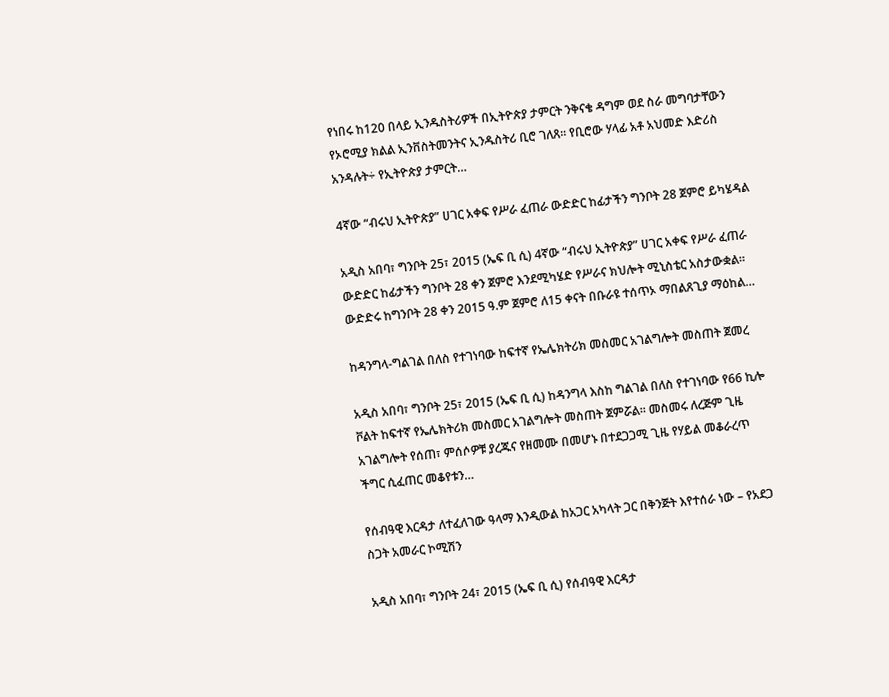የነበሩ ከ120 በላይ ኢንዱስትሪዎች በኢትዮጵያ ታምርት ንቅናቄ ዳግም ወደ ስራ መግባታቸውን የኦሮሚያ ክልል ኢንቨስትመንትና ኢንዱስትሪ ቢሮ ገለጸ፡፡ የቢሮው ሃላፊ አቶ አህመድ እድሪስ አንዳሉት÷ የኢትዮጵያ ታምርት…

4ኛው “ብሩህ ኢትዮጵያ” ሀገር አቀፍ የሥራ ፈጠራ ውድድር ከፊታችን ግንቦት 28 ጀምሮ ይካሄዳል

አዲስ አበባ፣ ግንቦት 25፣ 2015 (ኤፍ ቢ ሲ) 4ኛው “ብሩህ ኢትዮጵያ” ሀገር አቀፍ የሥራ ፈጠራ ውድድር ከፊታችን ግንቦት 28 ቀን ጀምሮ እንደሚካሄድ የሥራና ክህሎት ሚኒስቴር አስታውቋል። ውድድሩ ከግንቦት 28 ቀን 2015 ዓ.ም ጀምሮ ለ15 ቀናት በቡራዩ ተሰጥኦ ማበልጸጊያ ማዕከል…

ከዳንግላ-ግልገል በለስ የተገነባው ከፍተኛ የኤሌክትሪክ መስመር አገልግሎት መስጠት ጀመረ

አዲስ አበባ፣ ግንቦት 25፣ 2015 (ኤፍ ቢ ሲ) ከዳንግላ እስከ ግልገል በለስ የተገነባው የ66 ኪሎ ቮልት ከፍተኛ የኤሌክትሪክ መስመር አገልግሎት መስጠት ጀምሯል፡፡ መስመሩ ለረጅም ጊዜ አገልግሎት የሰጠ፣ ምሰሶዎቹ ያረጁና የዘመሙ በመሆኑ በተደጋጋሚ ጊዜ የሃይል መቆራረጥ ችግር ሲፈጠር መቆየቱን…

የሰብዓዊ እርዳታ ለተፈለገው ዓላማ እንዲውል ከአጋር አካላት ጋር በቅንጅት እየተሰራ ነው – የአደጋ ስጋት አመራር ኮሚሽን

አዲስ አበባ፣ ግንቦት 24፣ 2015 (ኤፍ ቢ ሲ) የሰብዓዊ እርዳታ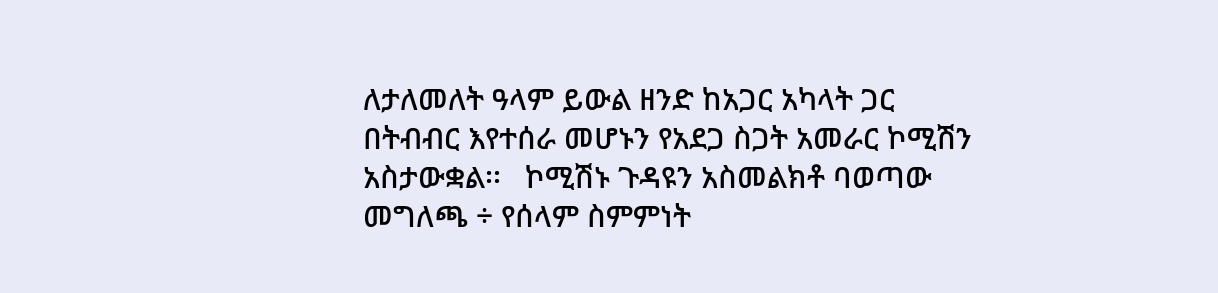ለታለመለት ዓላም ይውል ዘንድ ከአጋር አካላት ጋር በትብብር እየተሰራ መሆኑን የአደጋ ስጋት አመራር ኮሚሽን አስታውቋል፡፡   ኮሚሽኑ ጉዳዩን አስመልክቶ ባወጣው መግለጫ ÷ የሰላም ስምምነት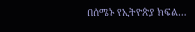በሰሜኑ የኢትዮጵያ ክፍል…